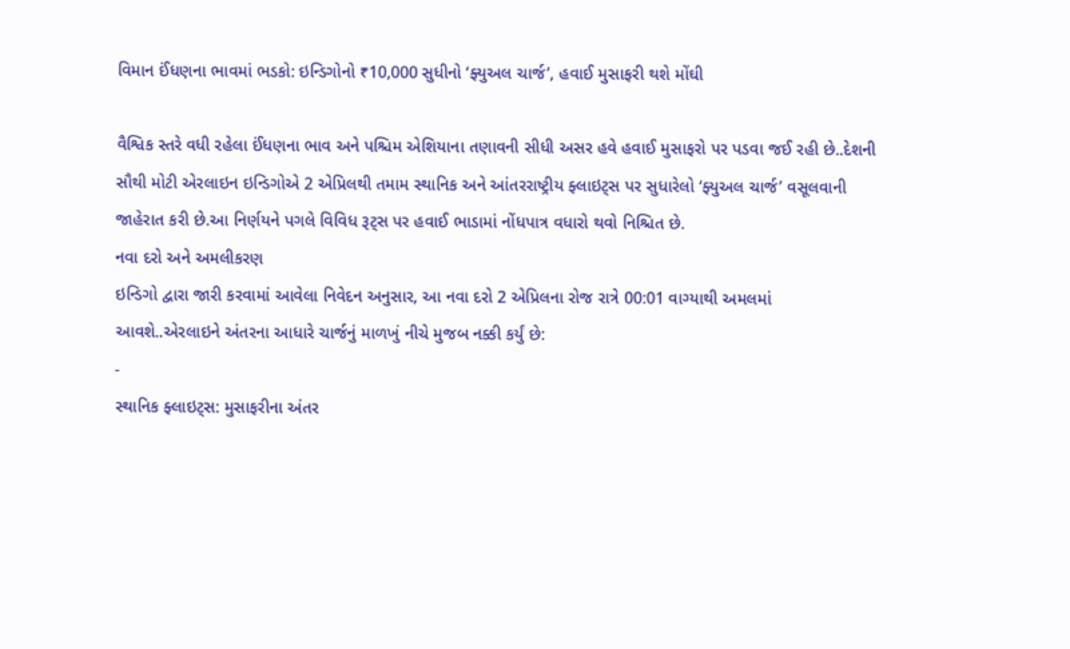વિમાન ઈંધણના ભાવમાં ભડકો: ઇન્ડિગોનો ₹10,000 સુધીનો ‘ફ્યુઅલ ચાર્જ’, હવાઈ મુસાફરી થશે મોંઘી

વૈશ્વિક સ્તરે વધી રહેલા ઈંધણના ભાવ અને પશ્ચિમ એશિયાના તણાવની સીધી અસર હવે હવાઈ મુસાફરો પર પડવા જઈ રહી છે..દેશની સૌથી મોટી એરલાઇન ઇન્ડિગોએ 2 એપ્રિલથી તમામ સ્થાનિક અને આંતરરાષ્ટ્રીય ફ્લાઇટ્સ પર સુધારેલો ‘ફ્યુઅલ ચાર્જ’ વસૂલવાની જાહેરાત કરી છે.આ નિર્ણયને પગલે વિવિધ રૂટ્સ પર હવાઈ ભાડામાં નોંધપાત્ર વધારો થવો નિશ્ચિત છે.
નવા દરો અને અમલીકરણ
ઇન્ડિગો દ્વારા જારી કરવામાં આવેલા નિવેદન અનુસાર, આ નવા દરો 2 એપ્રિલના રોજ રાત્રે 00:01 વાગ્યાથી અમલમાં આવશે..એરલાઇને અંતરના આધારે ચાર્જનું માળખું નીચે મુજબ નક્કી કર્યું છે:
-
સ્થાનિક ફ્લાઇટ્સ: મુસાફરીના અંતર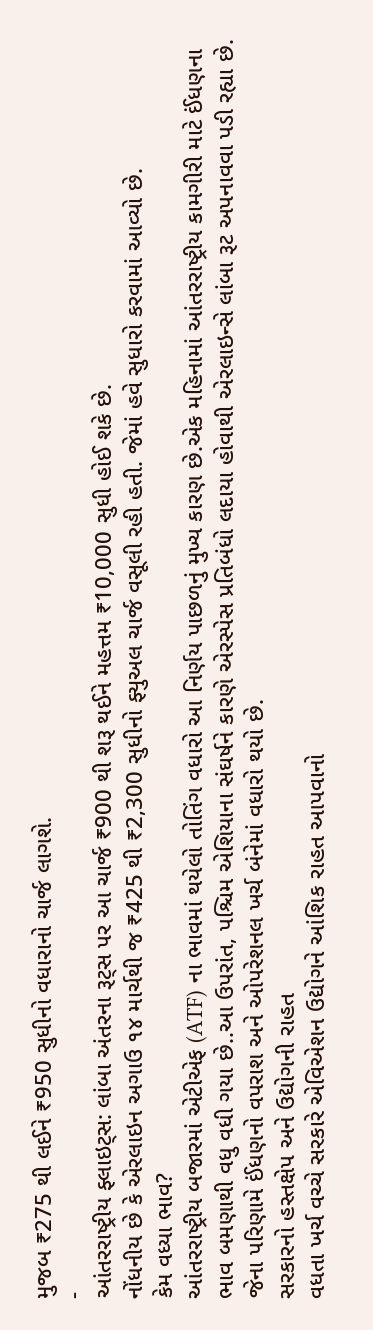મુજબ ₹275 થી લઈને ₹950 સુધીનો વધારાનો ચાર્જ લાગશે.
-
આંતરરાષ્ટ્રીય ફ્લાઇટ્સ: લાંબા અંતરના રૂટ્સ પર આ ચાર્જ ₹900 થી શરૂ થઈને મહત્તમ ₹10,000 સુધી હોઈ શકે છે.
નોંધનીય છે કે એરલાઇન અગાઉ ૧૪ માર્ચથી જ ₹425 થી ₹2,300 સુધીનો ફ્યુઅલ ચાર્જ વસૂલી રહી હતી. જેમાં હવે સુધારો કરવામાં આવ્યો છે.
કેમ વધ્યા ભાવ?
આંતરરાષ્ટ્રીય બજારમાં એટીએફ (ATF) ના ભાવમાં થયેલો તોતિંગ વધારો આ નિર્ણય પાછળનું મુખ્ય કારણ છે.એક મહિનામાં આંતરરાષ્ટ્રીય કામગીરી માટે ઈંધણના ભાવ બમણાથી વધુ વધી ગયા છે..આ ઉપરાંત, પશ્ચિમ એશિયાના સંઘર્ષને કારણે એરસ્પેસ પ્રતિબંધો લદાયા હોવાથી એરલાઇન્સે લાંબા રૂટ અપનાવવા પડી રહ્યા છે. જેના પરિણામે ઈંધણનો વપરાશ અને ઓપરેશનલ ખર્ચ બંનેમાં વધારો થયો છે.
સરકારનો હસ્તક્ષેપ અને ઉદ્યોગની રાહત
વધતા ખર્ચ વચ્ચે સરકારે એવિએશન ઉદ્યોગને આંશિક રાહત આપવાનો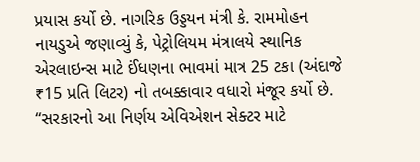પ્રયાસ કર્યો છે. નાગરિક ઉડ્ડયન મંત્રી કે. રામમોહન નાયડુએ જણાવ્યું કે, પેટ્રોલિયમ મંત્રાલયે સ્થાનિક એરલાઇન્સ માટે ઈંધણના ભાવમાં માત્ર 25 ટકા (અંદાજે ₹15 પ્રતિ લિટર) નો તબક્કાવાર વધારો મંજૂર કર્યો છે.
“સરકારનો આ નિર્ણય એવિએશન સેક્ટર માટે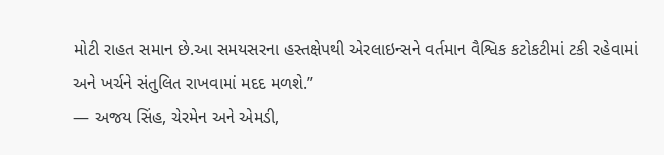મોટી રાહત સમાન છે.આ સમયસરના હસ્તક્ષેપથી એરલાઇન્સને વર્તમાન વૈશ્વિક કટોકટીમાં ટકી રહેવામાં અને ખર્ચને સંતુલિત રાખવામાં મદદ મળશે.”
— અજય સિંહ, ચેરમેન અને એમડી,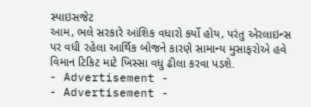સ્પાઇસજેટ
આમ, ભલે સરકારે આંશિક વધારો કર્યો હોય, પરંતુ એરલાઇન્સ પર વધી રહેલા આર્થિક બોજને કારણે સામાન્ય મુસાફરોએ હવે વિમાન ટિકિટ માટે ખિસ્સા વધુ ઢીલા કરવા પડશે.
- Advertisement -
- Advertisement -